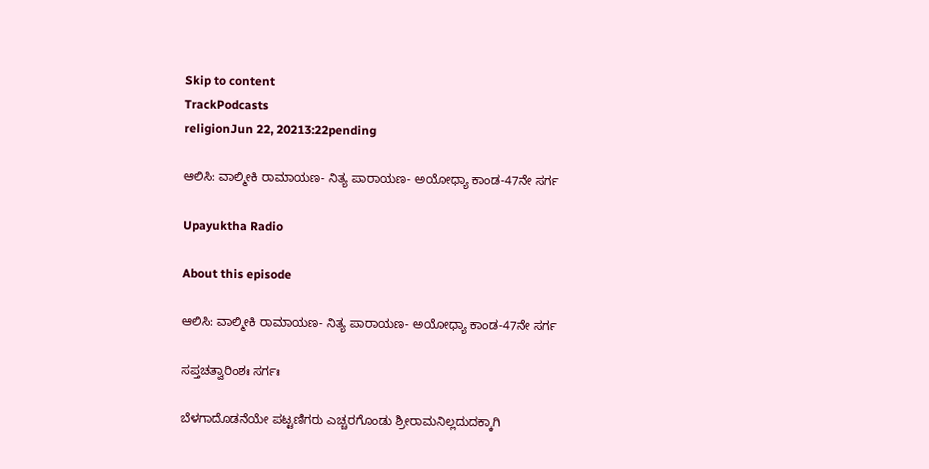Skip to content
TrackPodcasts
religionJun 22, 20213:22pending

ಆಲಿಸಿ: ವಾಲ್ಮೀಕಿ ರಾಮಾಯಣ- ನಿತ್ಯ ಪಾರಾಯಣ- ಅಯೋಧ್ಯಾ ಕಾಂಡ-47ನೇ ಸರ್ಗ

Upayuktha Radio

About this episode

ಆಲಿಸಿ: ವಾಲ್ಮೀಕಿ ರಾಮಾಯಣ- ನಿತ್ಯ ಪಾರಾಯಣ- ಅಯೋಧ್ಯಾ ಕಾಂಡ-47ನೇ ಸರ್ಗ

ಸಪ್ತಚತ್ವಾರಿಂಶಃ ಸರ್ಗಃ

ಬೆಳಗಾದೊಡನೆಯೇ ಪಟ್ಟಣಿಗರು ಎಚ್ಚರಗೊಂಡು ಶ್ರೀರಾಮನಿಲ್ಲದುದಕ್ಕಾಗಿ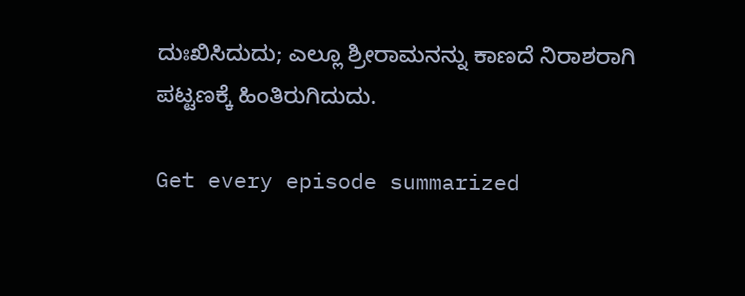ದುಃಖಿಸಿದುದು; ಎಲ್ಲೂ ಶ್ರೀರಾಮನನ್ನು ಕಾಣದೆ ನಿರಾಶರಾಗಿ ಪಟ್ಟಣಕ್ಕೆ ಹಿಂತಿರುಗಿದುದು.

Get every episode summarized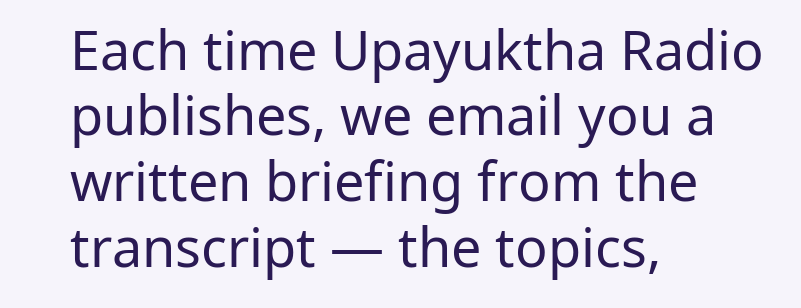Each time Upayuktha Radio publishes, we email you a written briefing from the transcript — the topics,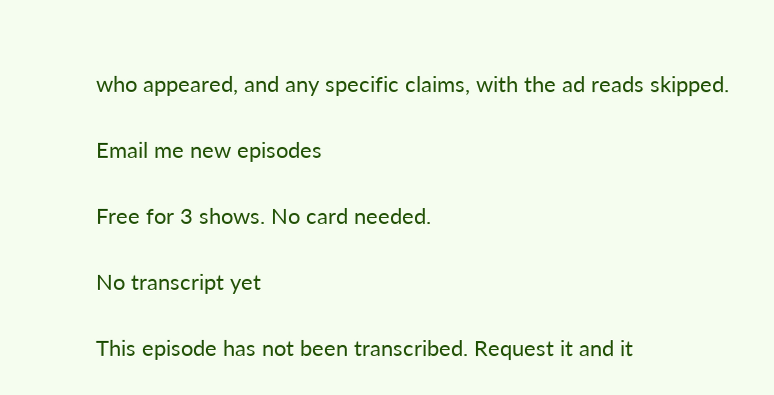who appeared, and any specific claims, with the ad reads skipped.

Email me new episodes

Free for 3 shows. No card needed.

No transcript yet

This episode has not been transcribed. Request it and it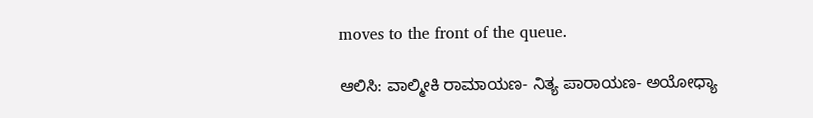moves to the front of the queue.

ಆಲಿಸಿ: ವಾಲ್ಮೀಕಿ ರಾಮಾಯಣ- ನಿತ್ಯ ಪಾರಾಯಣ- ಅಯೋಧ್ಯಾ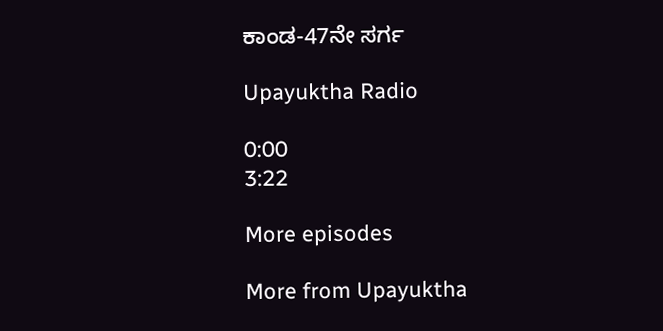ಕಾಂಡ-47ನೇ ಸರ್ಗ

Upayuktha Radio

0:00
3:22

More episodes

More from Upayuktha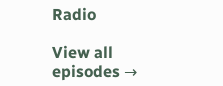Radio

View all episodes →